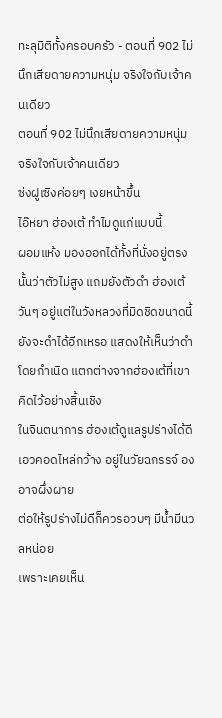ทะลุมิติทั้งครอบครัว - ตอนที่ 902 ไม่นึกเสียดายความหนุ่ม จริงใจกับเจ้าคนเดียว
ตอนที่ 902 ไม่นึกเสียดายความหนุ่ม จริงใจกับเจ้าคนเดียว
ซ่งฝูเซิงค่อยๆ เงยหน้าขึ้น
ไอ๊หยา ฮ่องเต้ ทำไมดูแก่แบบนี้
ผอมแห้ง มองออกได้ทั้งที่นั่งอยู่ตรงนั้นว่าตัวไม่สูง แถมยังตัวดำ ฮ่องเต้วันๆ อยู่แต่ในวังหลวงที่มิดชิดขนาดนี้ยังจะดำได้อีกเหรอ แสดงให้เห็นว่าดำโดยกำเนิด แตกต่างจากฮ่องเต้ที่เขาคิดไว้อย่างสิ้นเชิง
ในจินตนาการ ฮ่องเต้ดูแลรูปร่างได้ดี เอวคอดไหล่กว้าง อยู่ในวัยฉกรรจ์ องอาจผึ่งผาย
ต่อให้รูปร่างไม่ดีก็ควรอวบๆ มีน้ำมีนวลหน่อย
เพราะเคยเห็น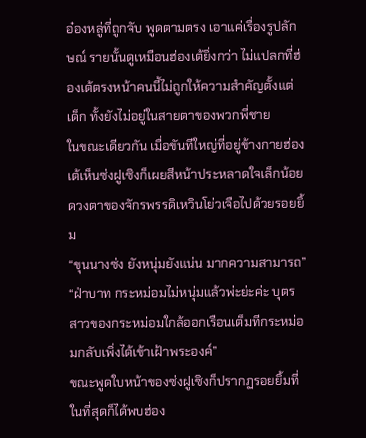อ๋องหลู่ที่ถูกจับ พูดตามตรง เอาแค่เรื่องรูปลักษณ์ รายนั้นดูเหมือนฮ่องเต้ยิ่งกว่า ไม่แปลกที่ฮ่องเต้ตรงหน้าคนนี้ไม่ถูกให้ความสำคัญตั้งแต่เด็ก ทั้งยังไม่อยู่ในสายตาของพวกพี่ชาย
ในขณะเดียวกัน เมื่อขันทีใหญ่ที่อยู่ข้างกายฮ่องเต้เห็นซ่งฝูเซิงก็เผยสีหน้าประหลาดใจเล็กน้อย
ดวงตาของจักรพรรดิเหวินโย่วเจือไปด้วยรอยยิ้ม
“ขุนนางซ่ง ยังหนุ่มยังแน่น มากความสามารถ”
“ฝ่าบาท กระหม่อมไม่หนุ่มแล้วพ่ะย่ะค่ะ บุตรสาวของกระหม่อมใกล้ออกเรือนเต็มทีกระหม่อมกลับเพิ่งได้เข้าเฝ้าพระองค์”
ขณะพูดใบหน้าของซ่งฝูเซิงก็ปรากฏรอยยิ้มที่ในที่สุดก็ได้พบฮ่อง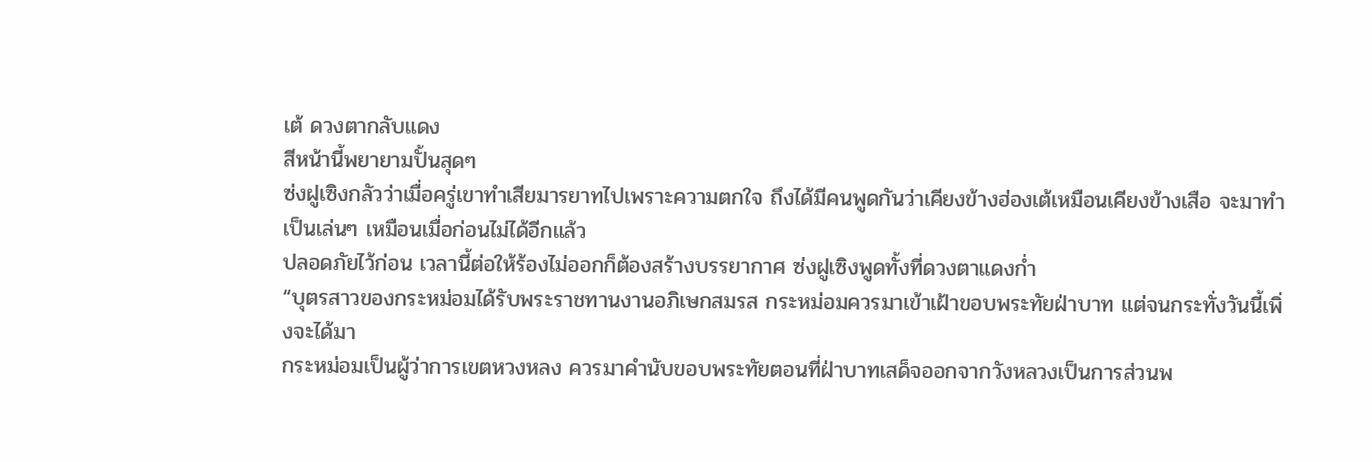เต้ ดวงตากลับแดง
สีหน้านี้พยายามปั้นสุดๆ
ซ่งฝูเซิงกลัวว่าเมื่อครู่เขาทำเสียมารยาทไปเพราะความตกใจ ถึงได้มีคนพูดกันว่าเคียงข้างฮ่องเต้เหมือนเคียงข้างเสือ จะมาทำเป็นเล่นๆ เหมือนเมื่อก่อนไม่ได้อีกแล้ว
ปลอดภัยไว้ก่อน เวลานี้ต่อให้ร้องไม่ออกก็ต้องสร้างบรรยากาศ ซ่งฝูเซิงพูดทั้งที่ดวงตาแดงก่ำ
“บุตรสาวของกระหม่อมได้รับพระราชทานงานอภิเษกสมรส กระหม่อมควรมาเข้าเฝ้าขอบพระทัยฝ่าบาท แต่จนกระทั่งวันนี้เพิ่งจะได้มา
กระหม่อมเป็นผู้ว่าการเขตหวงหลง ควรมาคำนับขอบพระทัยตอนที่ฝ่าบาทเสด็จออกจากวังหลวงเป็นการส่วนพ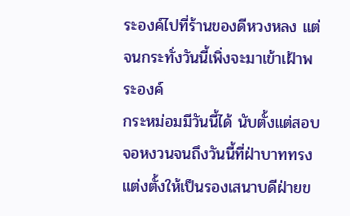ระองค์ไปที่ร้านของดีหวงหลง แต่จนกระทั่งวันนี้เพิ่งจะมาเข้าเฝ้าพระองค์
กระหม่อมมีวันนี้ได้ นับตั้งแต่สอบจอหงวนจนถึงวันนี้ที่ฝ่าบาททรงแต่งตั้งให้เป็นรองเสนาบดีฝ่ายข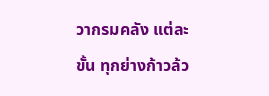วากรมคลัง แต่ละขั้น ทุกย่างก้าวล้ว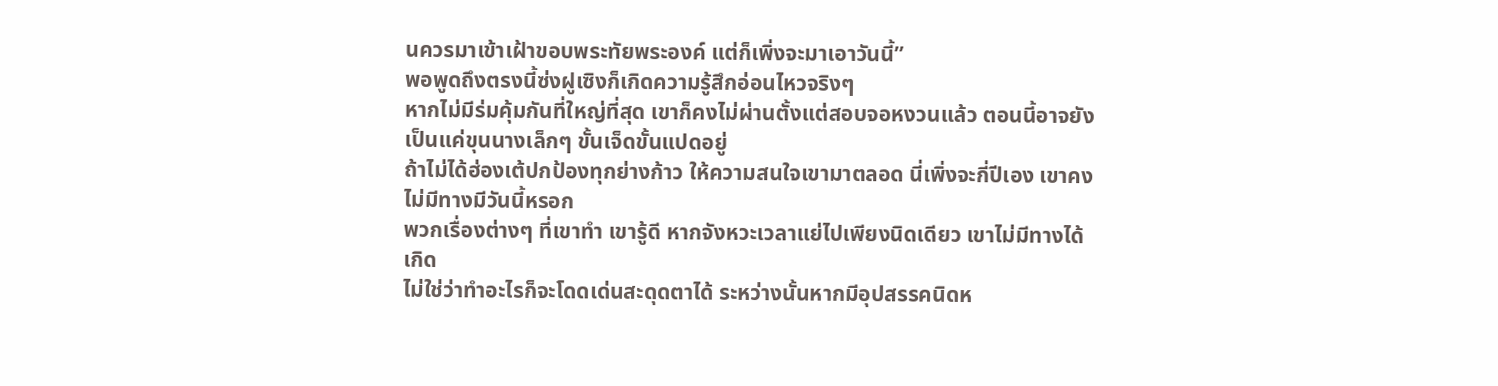นควรมาเข้าเฝ้าขอบพระทัยพระองค์ แต่ก็เพิ่งจะมาเอาวันนี้”
พอพูดถึงตรงนี้ซ่งฝูเซิงก็เกิดความรู้สึกอ่อนไหวจริงๆ
หากไม่มีร่มคุ้มกันที่ใหญ่ที่สุด เขาก็คงไม่ผ่านตั้งแต่สอบจอหงวนแล้ว ตอนนี้อาจยังเป็นแค่ขุนนางเล็กๆ ขั้นเจ็ดขั้นแปดอยู่
ถ้าไม่ได้ฮ่องเต้ปกป้องทุกย่างก้าว ให้ความสนใจเขามาตลอด นี่เพิ่งจะกี่ปีเอง เขาคงไม่มีทางมีวันนี้หรอก
พวกเรื่องต่างๆ ที่เขาทำ เขารู้ดี หากจังหวะเวลาแย่ไปเพียงนิดเดียว เขาไม่มีทางได้เกิด
ไม่ใช่ว่าทำอะไรก็จะโดดเด่นสะดุดตาได้ ระหว่างนั้นหากมีอุปสรรคนิดห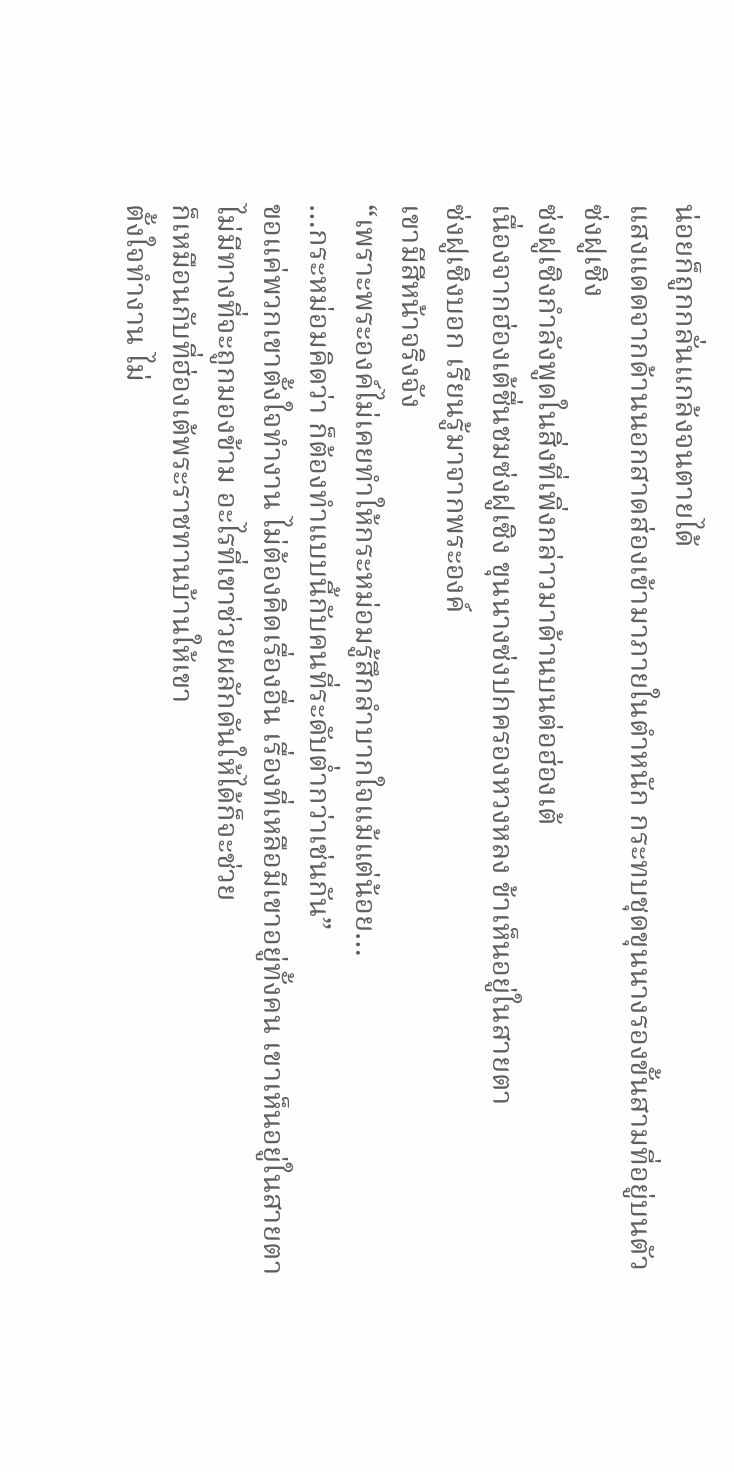น่อยก็ถูกกลั่นแกล้งจนตายได้
แสงแดดจากด้านนอกสาดส่องเข้ามาภายในตำหนัก กระทบชุดขุนนางรองขั้นสามที่อยู่บนตัวซ่งฝูเซิง
ซ่งฝูเซิงกำลังพูดในสิ่งที่เพิ่งกล่าวมาด้านบนต่อฮ่องเต้
เนื่องจากฮ่องเต้ชื่นชมซ่งฝูเซิง ขุนนางซ่งปกครองหวงหลง ข้าเห็นอยู่ในสายตา
ซ่งฝูเซิงบอก เรียนรู้มาจากพระองค์
เขามีสีหน้าจริงจัง
“เพราะพระองค์ไม่เคยทำให้กระหม่อมรู้สึกลำบากใจแม้แต่น้อย…
…กระหม่อมคิดว่า ก็ต้องทำแบบนี้กับคนที่ระดับต่ำกว่าเช่นกัน”
ขอแค่พวกเขาตั้งใจทำงาน ไม่ต้องคิดเรื่องอื่น เรื่องที่เหลือมีเขาอยู่ทั้งคน เขาเห็นอยู่ในสายตา ไม่มีทางที่จะถูกมองข้าม อะไรที่เขาช่วยผลักดันให้ได้ก็จะช่วย
ก็เหมือนกับที่ฮ่องเต้พระราชทานบ้านให้เขา
ตั้งใจทำงาน ไม่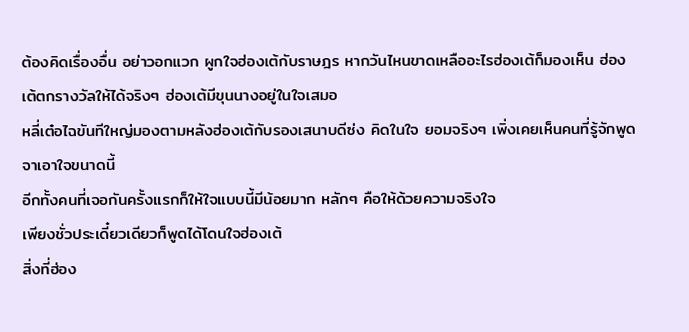ต้องคิดเรื่องอื่น อย่าวอกแวก ผูกใจฮ่องเต้กับราษฎร หากวันไหนขาดเหลืออะไรฮ่องเต้ก็มองเห็น ฮ่องเต้ตกรางวัลให้ได้จริงๆ ฮ่องเต้มีขุนนางอยู่ในใจเสมอ
หลี่เต๋อไฉขันทีใหญ่มองตามหลังฮ่องเต้กับรองเสนาบดีซ่ง คิดในใจ ยอมจริงๆ เพิ่งเคยเห็นคนที่รู้จักพูดจาเอาใจขนาดนี้
อีกทั้งคนที่เจอกันครั้งแรกก็ให้ใจแบบนี้มีน้อยมาก หลักๆ คือให้ด้วยความจริงใจ
เพียงชั่วประเดี๋ยวเดียวก็พูดได้โดนใจฮ่องเต้
สิ่งที่ฮ่อง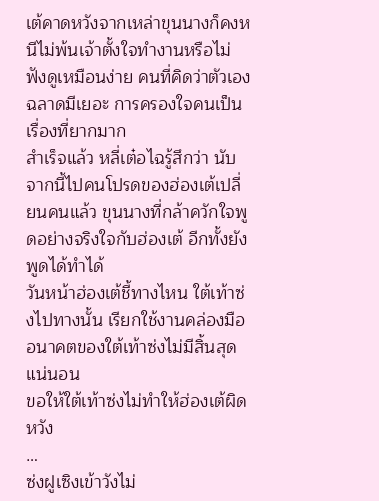เต้คาดหวังจากเหล่าขุนนางก็คงหนีไม่พ้นเจ้าตั้งใจทำงานหรือไม่ ฟังดูเหมือนง่าย คนที่คิดว่าตัวเองฉลาดมีเยอะ การครองใจคนเป็นเรื่องที่ยากมาก
สำเร็จแล้ว หลี่เต๋อไฉรู้สึกว่า นับจากนี้ไปคนโปรดของฮ่องเต้เปลี่ยนคนแล้ว ขุนนางที่กล้าควักใจพูดอย่างจริงใจกับฮ่องเต้ อีกทั้งยังพูดได้ทำได้
วันหน้าฮ่องเต้ชี้ทางไหน ใต้เท้าซ่งไปทางนั้น เรียกใช้งานคล่องมือ อนาคตของใต้เท้าซ่งไม่มีสิ้นสุดแน่นอน
ขอให้ใต้เท้าซ่งไม่ทำให้ฮ่องเต้ผิดหวัง
…
ซ่งฝูเซิงเข้าวังไม่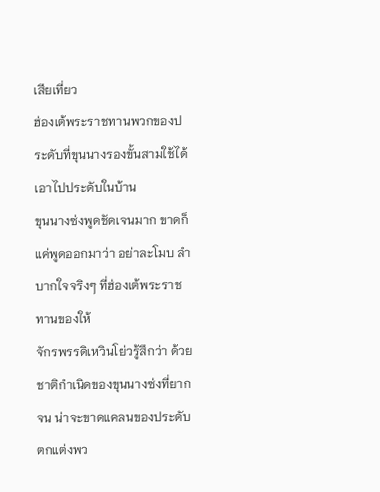เสียเที่ยว
ฮ่องเต้พระราชทานพวกของประดับที่ขุนนางรองขั้นสามใช้ได้ เอาไปประดับในบ้าน
ขุนนางซ่งพูดชัดเจนมาก ขาดก็แค่พูดออกมาว่า อย่าละโมบ ลำบากใจจริงๆ ที่ฮ่องเต้พระราชทานของให้
จักรพรรดิเหวินโย่วรู้สึกว่า ด้วยชาติกำเนิดของขุนนางซ่งที่ยากจน น่าจะขาดแคลนของประดับตกแต่งพว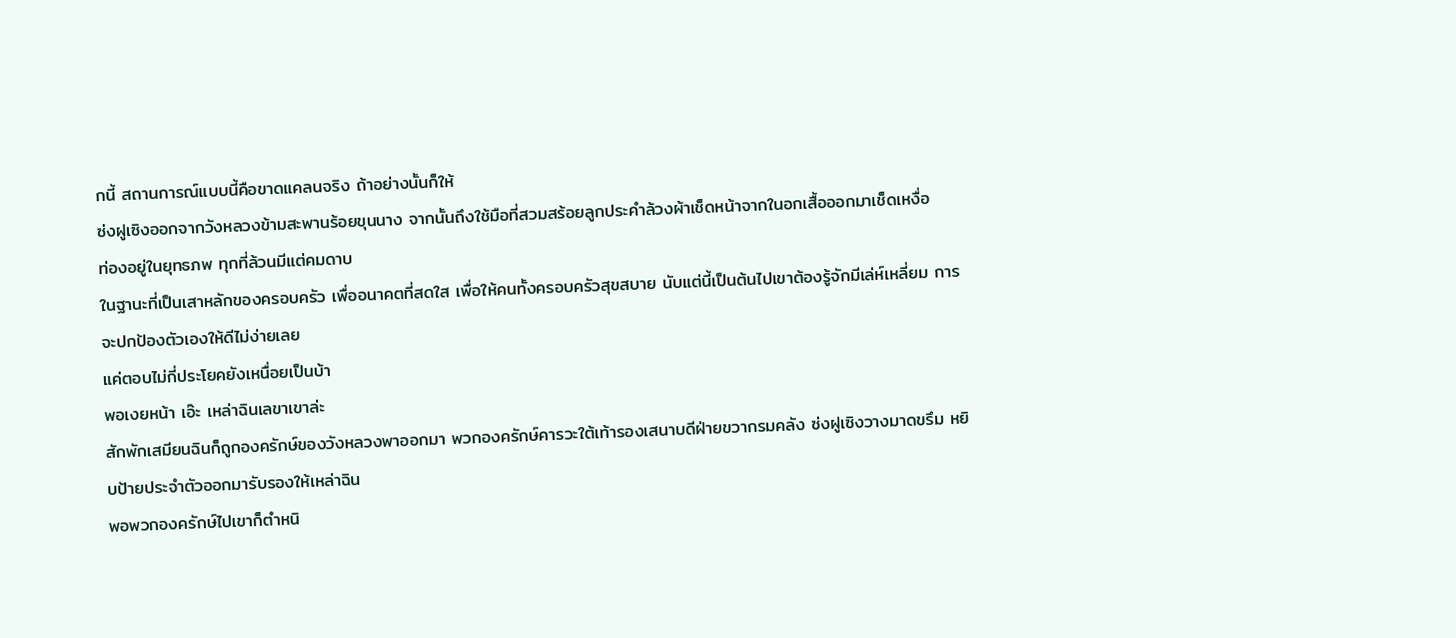กนี้ สถานการณ์แบบนี้คือขาดแคลนจริง ถ้าอย่างนั้นก็ให้
ซ่งฝูเซิงออกจากวังหลวงข้ามสะพานร้อยขุนนาง จากนั้นถึงใช้มือที่สวมสร้อยลูกประคำล้วงผ้าเช็ดหน้าจากในอกเสื้อออกมาเช็ดเหงื่อ
ท่องอยู่ในยุทธภพ ทุกที่ล้วนมีแต่คมดาบ
ในฐานะที่เป็นเสาหลักของครอบครัว เพื่ออนาคตที่สดใส เพื่อให้คนทั้งครอบครัวสุขสบาย นับแต่นี้เป็นต้นไปเขาต้องรู้จักมีเล่ห์เหลี่ยม การจะปกป้องตัวเองให้ดีไม่ง่ายเลย
แค่ตอบไม่กี่ประโยคยังเหนื่อยเป็นบ้า
พอเงยหน้า เอ๊ะ เหล่าฉินเลขาเขาล่ะ
สักพักเสมียนฉินก็ถูกองครักษ์ของวังหลวงพาออกมา พวกองครักษ์คารวะใต้เท้ารองเสนาบดีฝ่ายขวากรมคลัง ซ่งฝูเซิงวางมาดขรึม หยิบป้ายประจำตัวออกมารับรองให้เหล่าฉิน
พอพวกองครักษ์ไปเขาก็ตำหนิ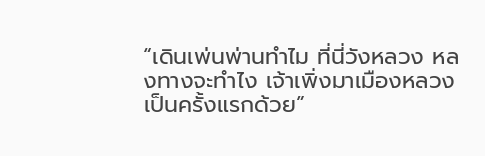“เดินเพ่นพ่านทำไม ที่นี่วังหลวง หลงทางจะทำไง เจ้าเพิ่งมาเมืองหลวงเป็นครั้งแรกด้วย”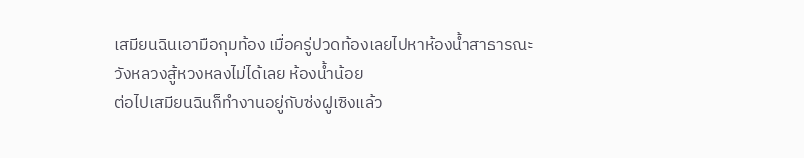เสมียนฉินเอามือกุมท้อง เมื่อครู่ปวดท้องเลยไปหาห้องน้ำสาธารณะ
วังหลวงสู้หวงหลงไม่ได้เลย ห้องน้ำน้อย
ต่อไปเสมียนฉินก็ทำงานอยู่กับซ่งฝูเซิงแล้ว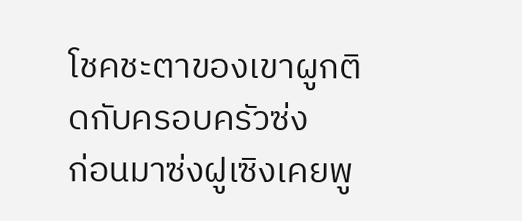โชคชะตาของเขาผูกติดกับครอบครัวซ่ง
ก่อนมาซ่งฝูเซิงเคยพู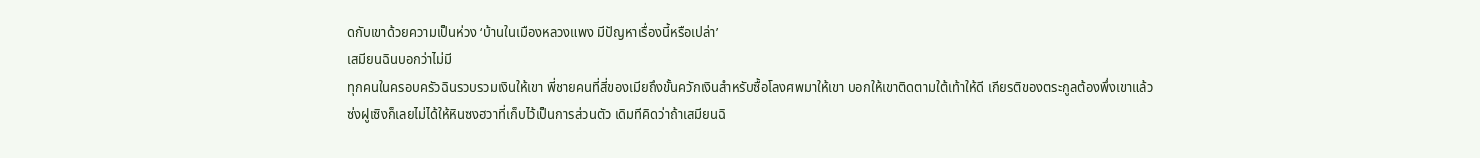ดกับเขาด้วยความเป็นห่วง ‘บ้านในเมืองหลวงแพง มีปัญหาเรื่องนี้หรือเปล่า’
เสมียนฉินบอกว่าไม่มี
ทุกคนในครอบครัวฉินรวบรวมเงินให้เขา พี่ชายคนที่สี่ของเมียถึงขั้นควักเงินสำหรับซื้อโลงศพมาให้เขา บอกให้เขาติดตามใต้เท้าให้ดี เกียรติของตระกูลต้องพึ่งเขาแล้ว
ซ่งฝูเซิงก็เลยไม่ได้ให้หินซงฮวาที่เก็บไว้เป็นการส่วนตัว เดิมทีคิดว่าถ้าเสมียนฉิ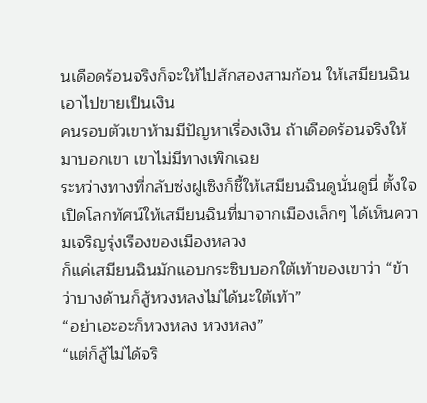นเดือดร้อนจริงก็จะให้ไปสักสองสามก้อน ให้เสมียนฉินเอาไปขายเป็นเงิน
คนรอบตัวเขาห้ามมีปัญหาเรื่องเงิน ถ้าเดือดร้อนจริงให้มาบอกเขา เขาไม่มีทางเพิกเฉย
ระหว่างทางที่กลับซ่งฝูเซิงก็ชี้ให้เสมียนฉินดูนั่นดูนี่ ตั้งใจเปิดโลกทัศน์ให้เสมียนฉินที่มาจากเมืองเล็กๆ ได้เห็นความเจริญรุ่งเรืองของเมืองหลวง
ก็แค่เสมียนฉินมักแอบกระซิบบอกใต้เท้าของเขาว่า “ข้าว่าบางด้านก็สู้หวงหลงไม่ได้นะใต้เท้า”
“อย่าเอะอะก็หวงหลง หวงหลง”
“แต่ก็สู้ไม่ได้จริ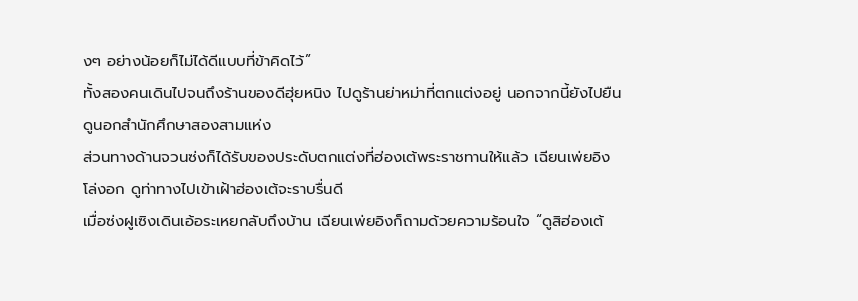งๆ อย่างน้อยก็ไม่ได้ดีแบบที่ข้าคิดไว้”
ทั้งสองคนเดินไปจนถึงร้านของดีฮุ่ยหนิง ไปดูร้านย่าหม่าที่ตกแต่งอยู่ นอกจากนี้ยังไปยืนดูนอกสำนักศึกษาสองสามแห่ง
ส่วนทางด้านจวนซ่งก็ได้รับของประดับตกแต่งที่ฮ่องเต้พระราชทานให้แล้ว เฉียนเพ่ยอิงโล่งอก ดูท่าทางไปเข้าเฝ้าฮ่องเต้จะราบรื่นดี
เมื่อซ่งฝูเซิงเดินเอ้อระเหยกลับถึงบ้าน เฉียนเพ่ยอิงก็ถามด้วยความร้อนใจ “ดูสิฮ่องเต้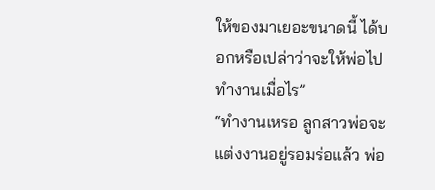ให้ของมาเยอะขนาดนี้ ได้บอกหรือเปล่าว่าจะให้พ่อไปทำงานเมื่อไร”
“ทำงานเหรอ ลูกสาวพ่อจะแต่งงานอยู่รอมร่อแล้ว พ่อ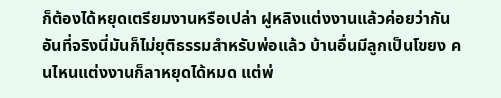ก็ต้องได้หยุดเตรียมงานหรือเปล่า ฝูหลิงแต่งงานแล้วค่อยว่ากัน อันที่จริงนี่มันก็ไม่ยุติธรรมสำหรับพ่อแล้ว บ้านอื่นมีลูกเป็นโขยง คนไหนแต่งงานก็ลาหยุดได้หมด แต่พ่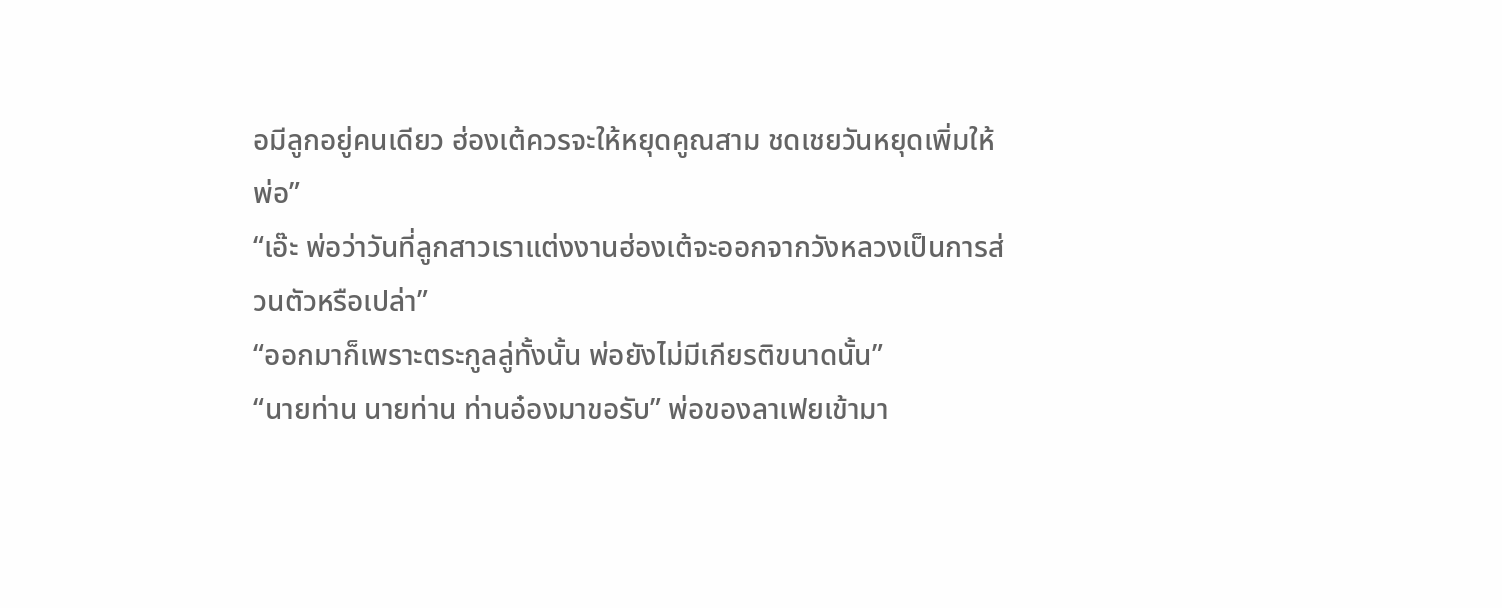อมีลูกอยู่คนเดียว ฮ่องเต้ควรจะให้หยุดคูณสาม ชดเชยวันหยุดเพิ่มให้พ่อ”
“เอ๊ะ พ่อว่าวันที่ลูกสาวเราแต่งงานฮ่องเต้จะออกจากวังหลวงเป็นการส่วนตัวหรือเปล่า”
“ออกมาก็เพราะตระกูลลู่ทั้งนั้น พ่อยังไม่มีเกียรติขนาดนั้น”
“นายท่าน นายท่าน ท่านอ๋องมาขอรับ” พ่อของลาเฟยเข้ามา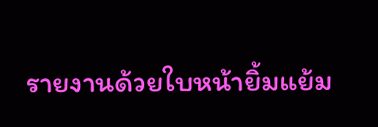รายงานด้วยใบหน้ายิ้มแย้ม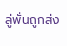ลู่พั่นถูกส่ง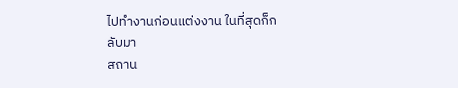ไปทำงานก่อนแต่งงาน ในที่สุดก็กลับมา
สถาน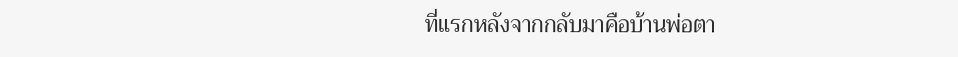ที่แรกหลังจากกลับมาคือบ้านพ่อตา